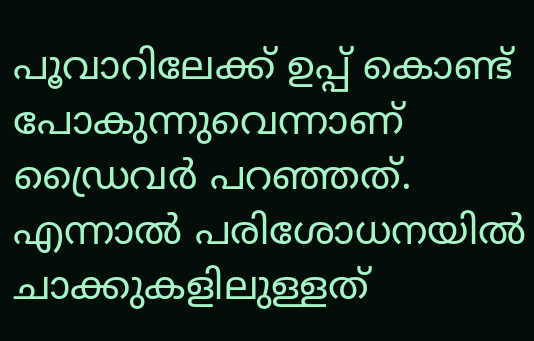പൂവാറിലേക്ക് ഉപ്പ് കൊണ്ട് പോകുന്നുവെന്നാണ് ഡ്രൈവർ പറഞ്ഞത്. എന്നാൽ പരിശോധനയിൽ ചാക്കുകളിലുള്ളത്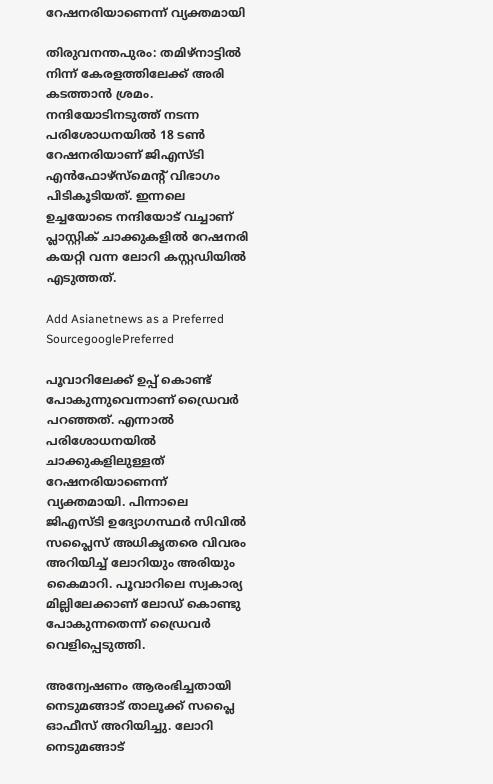റേഷനരിയാണെന്ന് വ്യക്തമായി

തിരുവനന്തപുരം: തമിഴ്നാട്ടിൽ നിന്ന് കേരളത്തിലേക്ക് അരി കടത്താൻ ശ്രമം. നന്ദിയോടിനടുത്ത് നടന്ന പരിശോധനയിൽ 18 ടൺ റേഷനരിയാണ് ജിഎസ്ടി എൻഫോഴ്സ്മെന്‍റ് വിഭാഗം പിടികൂടിയത്. ഇന്നലെ ഉച്ചയോടെ നന്ദിയോട് വച്ചാണ് പ്ലാസ്റ്റിക് ചാക്കുകളിൽ റേഷനരി കയറ്റി വന്ന ലോറി കസ്റ്റഡിയിൽ എടുത്തത്.

Add Asianetnews as a Preferred SourcegooglePreferred

പൂവാറിലേക്ക് ഉപ്പ് കൊണ്ട് പോകുന്നുവെന്നാണ് ഡ്രൈവർ പറഞ്ഞത്. എന്നാൽ പരിശോധനയിൽ ചാക്കുകളിലുള്ളത് റേഷനരിയാണെന്ന് വ്യക്തമായി. പിന്നാലെ ജിഎസ്ടി ഉദ്യോഗസ്ഥർ സിവിൽ സപ്ലൈസ് അധികൃതരെ വിവരം അറിയിച്ച് ലോറിയും അരിയും കൈമാറി. പൂവാറിലെ സ്വകാര്യ മില്ലിലേക്കാണ് ലോഡ് കൊണ്ടു പോകുന്നതെന്ന് ഡ്രൈവർ വെളിപ്പെടുത്തി.

അന്വേഷണം ആരംഭിച്ചതായി നെടുമങ്ങാട് താലൂക്ക് സപ്ലൈ ഓഫീസ് അറിയിച്ചു. ലോറി നെടുമങ്ങാട്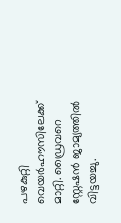പഴകുറ്റി വെയർഹൗസിലേക്ക് മാറ്റി. ഡ്രൈവറെ സ്റ്റേഷൻ ജാമ്യത്തിൽ വിട്ടയച്ചു.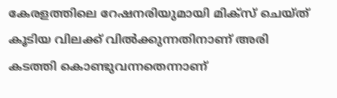കേരളത്തിലെ റേഷനരിയുമായി മിക്സ് ചെയ്ത് കൂടിയ വിലക്ക് വിൽക്കുന്നതിനാണ് അരി കടത്തി കൊണ്ടുവന്നതെന്നാണ്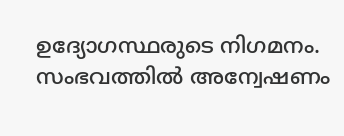ഉദ്യോഗസ്ഥരുടെ നിഗമനം. സംഭവത്തിൽ അന്വേഷണം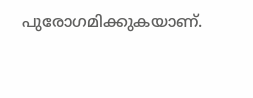പുരോഗമിക്കുകയാണ്.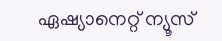ഏഷ്യാനെറ്റ് ന്യൂസ്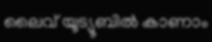ലൈവ് യൂട്യൂബിൽ കാണാം